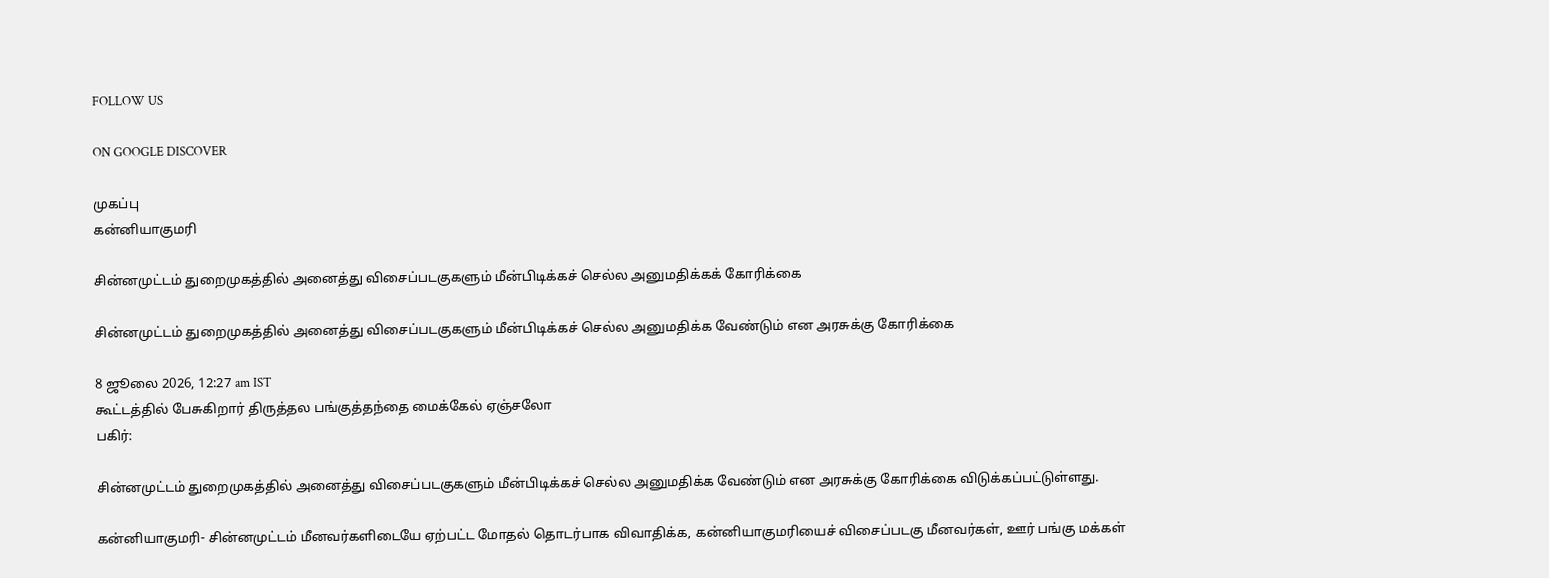FOLLOW US

ON GOOGLE DISCOVER

முகப்பு
கன்னியாகுமரி

சின்னமுட்டம் துறைமுகத்தில் அனைத்து விசைப்படகுகளும் மீன்பிடிக்கச் செல்ல அனுமதிக்கக் கோரிக்கை

சின்னமுட்டம் துறைமுகத்தில் அனைத்து விசைப்படகுகளும் மீன்பிடிக்கச் செல்ல அனுமதிக்க வேண்டும் என அரசுக்கு கோரிக்கை

8 ஜூலை 2026, 12:27 am IST
கூட்டத்தில் பேசுகிறார் திருத்தல பங்குத்தந்தை மைக்கேல் ஏஞ்சலோ
பகிர்:

சின்னமுட்டம் துறைமுகத்தில் அனைத்து விசைப்படகுகளும் மீன்பிடிக்கச் செல்ல அனுமதிக்க வேண்டும் என அரசுக்கு கோரிக்கை விடுக்கப்பட்டுள்ளது.

கன்னியாகுமரி- சின்னமுட்டம் மீனவர்களிடையே ஏற்பட்ட மோதல் தொடர்பாக விவாதிக்க, கன்னியாகுமரியைச் விசைப்படகு மீனவர்கள், ஊர் பங்கு மக்கள்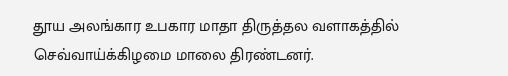தூய அலங்கார உபகார மாதா திருத்தல வளாகத்தில் செவ்வாய்க்கிழமை மாலை திரண்டனர்.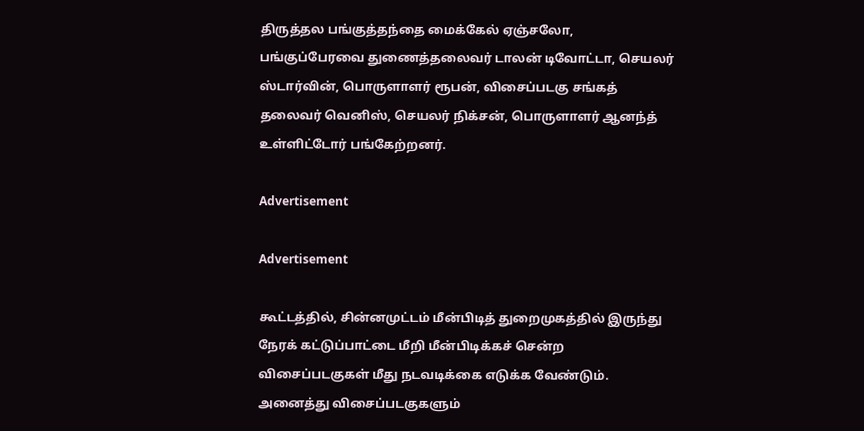திருத்தல பங்குத்தந்தை மைக்கேல் ஏஞ்சலோ, பங்குப்பேரவை துணைத்தலைவர் டாலன் டிவோட்டா, செயலர் ஸ்டார்வின், பொருளாளர் ரூபன், விசைப்படகு சங்கத் தலைவர் வெனிஸ், செயலர் நிக்சன், பொருளாளர் ஆனந்த் உள்ளிட்டோர் பங்கேற்றனர்.

Advertisement

Advertisement

கூட்டத்தில், சின்னமுட்டம் மீன்பிடித் துறைமுகத்தில் இருந்து நேரக் கட்டுப்பாட்டை மீறி மீன்பிடிக்கச் சென்ற விசைப்படகுகள் மீது நடவடிக்கை எடுக்க வேண்டும். அனைத்து விசைப்படகுகளும்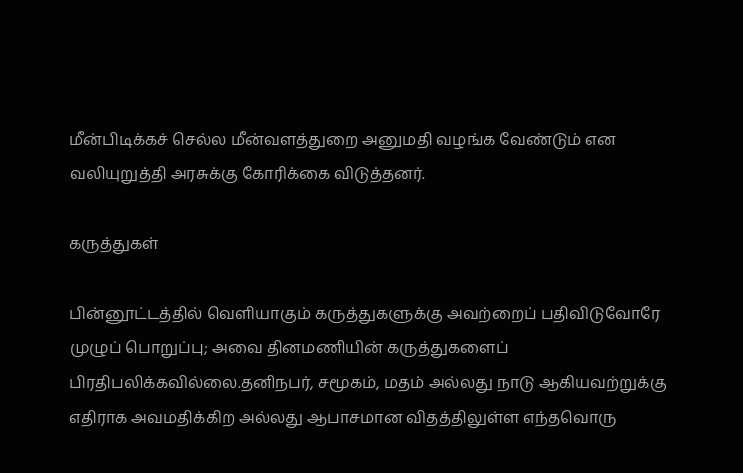மீன்பிடிக்கச் செல்ல மீன்வளத்துறை அனுமதி வழங்க வேண்டும் என வலியுறுத்தி அரசுக்கு கோரிக்கை விடுத்தனர்.

கருத்துகள்

பின்னூட்டத்தில் வெளியாகும் கருத்துகளுக்கு அவற்றைப் பதிவிடுவோரே முழுப் பொறுப்பு; அவை தினமணியின் கருத்துகளைப் பிரதிபலிக்கவில்லை.தனிநபர், சமூகம், மதம் அல்லது நாடு ஆகியவற்றுக்கு எதிராக அவமதிக்கிற அல்லது ஆபாசமான விதத்திலுள்ள எந்தவொரு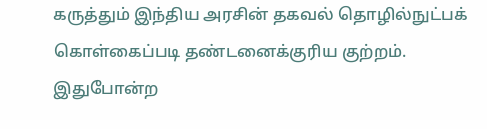கருத்தும் இந்திய அரசின் தகவல் தொழில்நுட்பக் கொள்கைப்படி தண்டனைக்குரிய குற்றம். இதுபோன்ற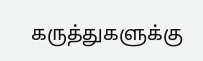கருத்துகளுக்கு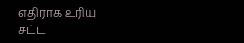எதிராக உரிய சட்ட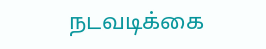நடவடிக்கை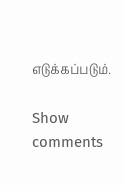எடுக்கப்படும்.

Show comments